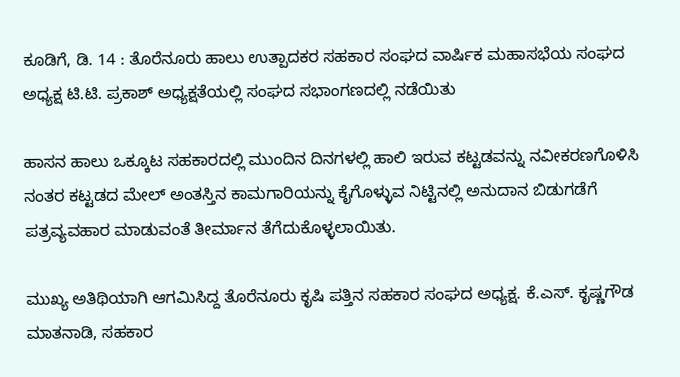ಕೂಡಿಗೆ, ಡಿ. 14 : ತೊರೆನೂರು ಹಾಲು ಉತ್ಪಾದಕರ ಸಹಕಾರ ಸಂಘದ ವಾರ್ಷಿಕ ಮಹಾಸಭೆಯ ಸಂಘದ ಅಧ್ಯಕ್ಷ ಟಿ.ಟಿ. ಪ್ರಕಾಶ್ ಅಧ್ಯಕ್ಷತೆಯಲ್ಲಿ ಸಂಘದ ಸಭಾಂಗಣದಲ್ಲಿ ನಡೆಯಿತು

ಹಾಸನ ಹಾಲು ಒಕ್ಕೂಟ ಸಹಕಾರದಲ್ಲಿ ಮುಂದಿನ ದಿನಗಳಲ್ಲಿ ಹಾಲಿ ಇರುವ ಕಟ್ಟಡವನ್ನು ನವೀಕರಣಗೊಳಿಸಿ ನಂತರ ಕಟ್ಟಡದ ಮೇಲ್ ಅಂತಸ್ತಿನ ಕಾಮಗಾರಿಯನ್ನು ಕೈಗೊಳ್ಳುವ ನಿಟ್ಟಿನಲ್ಲಿ ಅನುದಾನ ಬಿಡುಗಡೆಗೆ ಪತ್ರವ್ಯವಹಾರ ಮಾಡುವಂತೆ ತೀರ್ಮಾನ ತೆಗೆದುಕೊಳ್ಳಲಾಯಿತು.

ಮುಖ್ಯ ಅತಿಥಿಯಾಗಿ ಆಗಮಿಸಿದ್ದ ತೊರೆನೂರು ಕೃಷಿ ಪತ್ತಿನ ಸಹಕಾರ ಸಂಘದ ಅಧ್ಯಕ್ಷ. ಕೆ.ಎಸ್. ಕೃಷ್ಣಗೌಡ ಮಾತನಾಡಿ, ಸಹಕಾರ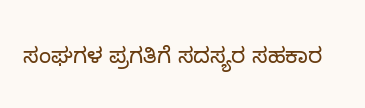ಸಂಘಗಳ ಪ್ರಗತಿಗೆ ಸದಸ್ಯರ ಸಹಕಾರ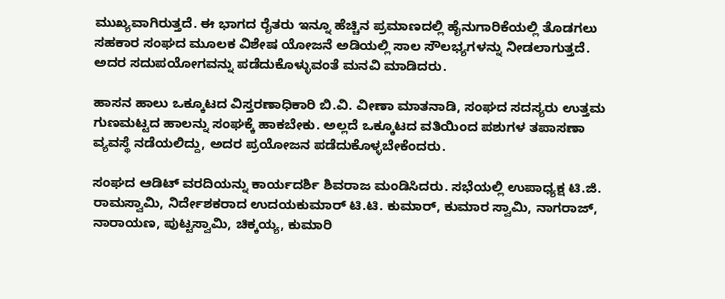ಮುಖ್ಯವಾಗಿರುತ್ತದೆ. ಈ ಭಾಗದ ರೈತರು ಇನ್ನೂ ಹೆಚ್ಚಿನ ಪ್ರಮಾಣದಲ್ಲಿ ಹೈನುಗಾರಿಕೆಯಲ್ಲಿ ತೊಡಗಲು ಸಹಕಾರ ಸಂಘದ ಮೂಲಕ ವಿಶೇಷ ಯೋಜನೆ ಅಡಿಯಲ್ಲಿ ಸಾಲ ಸೌಲಭ್ಯಗಳನ್ನು ನೀಡಲಾಗುತ್ತದೆ. ಅದರ ಸದುಪಯೋಗವನ್ನು ಪಡೆದುಕೊಳ್ಳುವಂತೆ ಮನವಿ ಮಾಡಿದರು.

ಹಾಸನ ಹಾಲು ಒಕ್ಕೂಟದ ವಿಸ್ತರಣಾಧಿಕಾರಿ ಬಿ.ವಿ. ವೀಣಾ ಮಾತನಾಡಿ, ಸಂಘದ ಸದಸ್ಯರು ಉತ್ತಮ ಗುಣಮಟ್ಟದ ಹಾಲನ್ನು ಸಂಘಕ್ಕೆ ಹಾಕಬೇಕು. ಅಲ್ಲದೆ ಒಕ್ಕೂಟದ ವತಿಯಿಂದ ಪಶುಗಳ ತಪಾಸಣಾ ವ್ಯವಸ್ಥೆ ನಡೆಯಲಿದ್ದು, ಅದರ ಪ್ರಯೋಜನ ಪಡೆದುಕೊಳ್ಳಬೇಕೆಂದರು.

ಸಂಘದ ಆಡಿಟ್ ವರದಿಯನ್ನು ಕಾರ್ಯದರ್ಶಿ ಶಿವರಾಜ ಮಂಡಿಸಿದರು. ಸಭೆಯಲ್ಲಿ ಉಪಾಧ್ಯಕ್ಷ ಟಿ.ಜಿ. ರಾಮಸ್ವಾಮಿ, ನಿರ್ದೇಶಕರಾದ ಉದಯಕುಮಾರ್ ಟಿ.ಟಿ. ಕುಮಾರ್, ಕುಮಾರ ಸ್ವಾಮಿ, ನಾಗರಾಜ್, ನಾರಾಯಣ, ಪುಟ್ಟಸ್ವಾಮಿ, ಚಿಕ್ಕಯ್ಯ, ಕುಮಾರಿ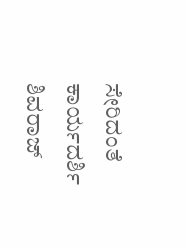ಸೇರಿದಂತೆ ಕಾರ್ಯದರ್ಶಿ ಶಿವರಾಜ್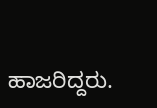ಹಾಜರಿದ್ದರು.